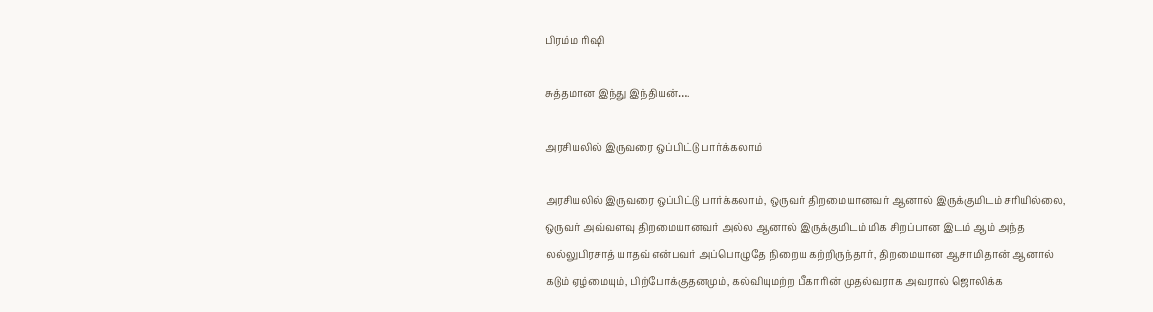பிரம்ம ரிஷி

சுத்தமான இந்து இந்தியன்….

அரசியலில் இருவரை ஒப்பிட்டு பார்க்கலாம்

அரசியலில் இருவரை ஒப்பிட்டு பார்க்கலாம், ஒருவர் திறமையானவர் ஆனால் இருக்குமிடம் சரியில்லை, ஒருவர் அவ்வளவு திறமையானவர் அல்ல ஆனால் இருக்குமிடம் மிக சிறப்பான இடம் ஆம் அந்த லல்லுபிரசாத் யாதவ் என்பவர் அப்பொழுதே நிறைய கற்றிருந்தார், திறமையான ஆசாமிதான் ஆனால் கடும் ஏழ்மையும், பிற்போக்குதனமும், கல்வியுமற்ற பீகாரின் முதல்வராக அவரால் ஜொலிக்க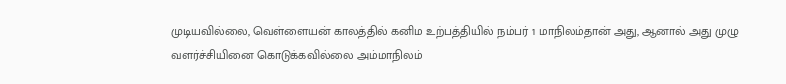முடியவில்லை, வெள்ளையன் காலத்தில் கனிம உற்பத்தியில் நம்பர் 1 மாநிலம்தான் அது, ஆனால் அது முழு வளர்ச்சியினை கொடுக்கவில்லை அம்மாநிலம்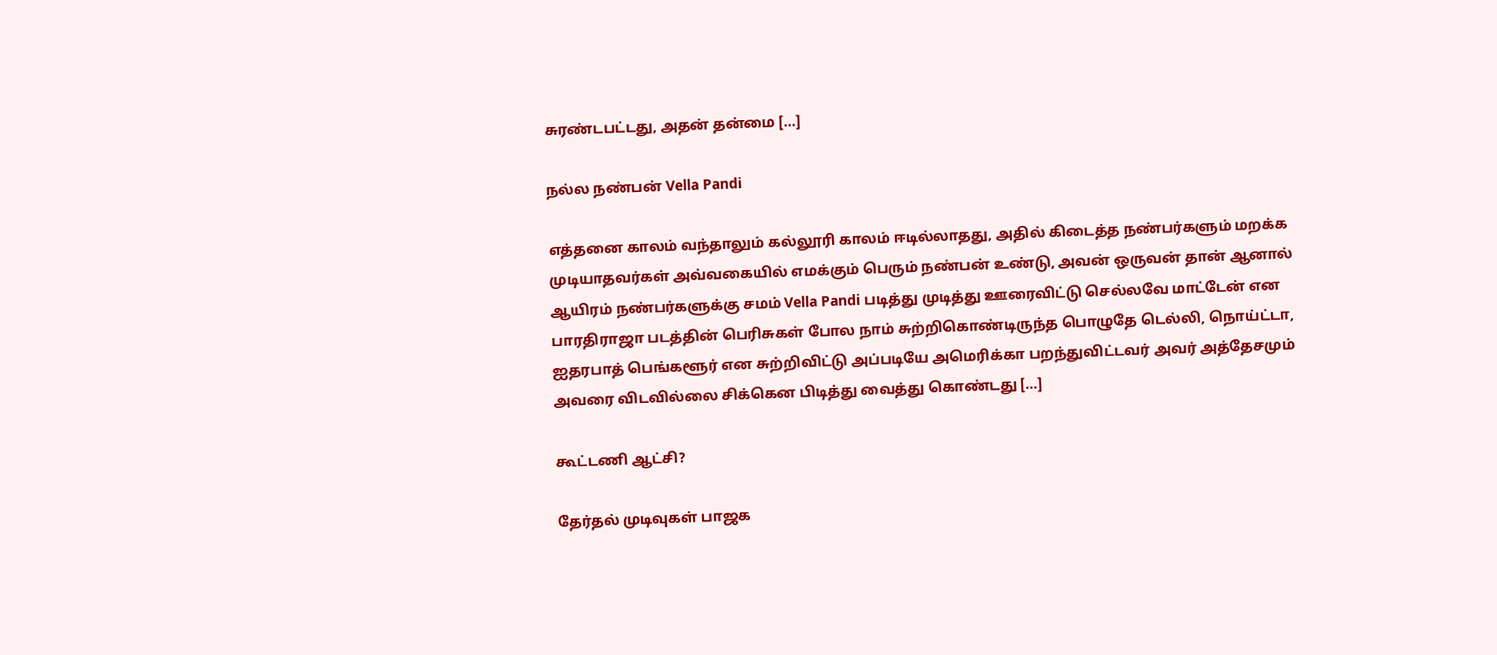சுரண்டபட்டது, அதன் தன்மை […]

நல்ல நண்பன் Vella Pandi

எத்தனை காலம் வந்தாலும் கல்லூரி காலம் ஈடில்லாதது, அதில் கிடைத்த நண்பர்களும் மறக்க முடியாதவர்கள் அவ்வகையில் எமக்கும் பெரும் நண்பன் உண்டு, அவன் ஒருவன் தான் ஆனால் ஆயிரம் நண்பர்களுக்கு சமம் Vella Pandi படித்து முடித்து ஊரைவிட்டு செல்லவே மாட்டேன் என பாரதிராஜா படத்தின் பெரிசுகள் போல நாம் சுற்றிகொண்டிருந்த பொழுதே டெல்லி, நொய்ட்டா, ஐதரபாத் பெங்களூர் என சுற்றிவிட்டு அப்படியே அமெரிக்கா பறந்துவிட்டவர் அவர் அத்தேசமும் அவரை விடவில்லை சிக்கென பிடித்து வைத்து கொண்டது […]

கூட்டணி ஆட்சி?

தேர்தல் முடிவுகள் பாஜக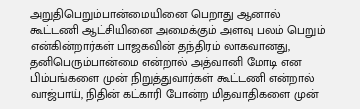அறுதிபெறும்பான்மையினை பெறாது ஆனால் கூட்டணி ஆட்சியினை அமைக்கும் அளவு பலம் பெறும் என்கின்றார்கள் பாஜகவின் தந்திரம் லாகவானது, தனிபெரும்பான்மை என்றால் அத்வானி மோடி என பிம்பங்களை முன் நிறுத்துவார்கள் கூட்டணி என்றால் வாஜ்பாய், நிதின் கட்காரி போன்ற மிதவாதிகளை முன்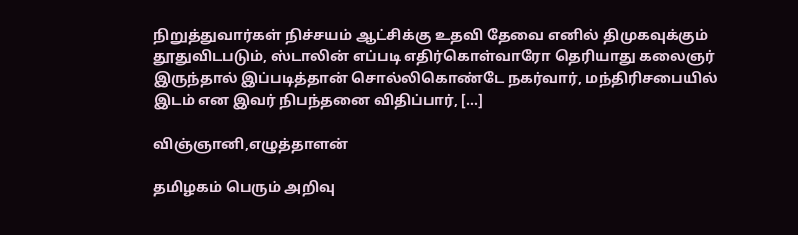நிறுத்துவார்கள் நிச்சயம் ஆட்சிக்கு உதவி தேவை எனில் திமுகவுக்கும் தூதுவிடபடும், ஸ்டாலின் எப்படி எதிர்கொள்வாரோ தெரியாது கலைஞர் இருந்தால் இப்படித்தான் சொல்லிகொண்டே நகர்வார், மந்திரிசபையில் இடம் என இவர் நிபந்தனை விதிப்பார், […]

விஞ்ஞானி,எழுத்தாளன்

தமிழகம் பெரும் அறிவு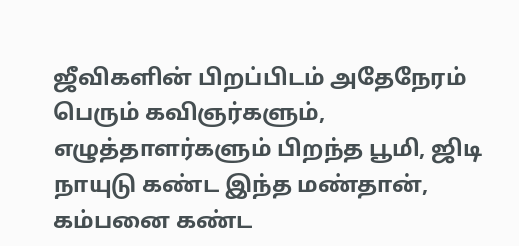ஜீவிகளின் பிறப்பிடம் அதேநேரம் பெரும் கவிஞர்களும், எழுத்தாளர்களும் பிறந்த பூமி, ஜிடி நாயுடு கண்ட இந்த மண்தான், கம்பனை கண்ட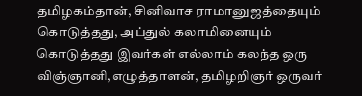தமிழகம்தான், சினிவாச ராமானுஜத்தையும் கொடுத்தது, அப்துல் கலாமினையும் கொடுத்தது இவர்கள் எல்லாம் கலந்த ஒரு விஞ்ஞானி,எழுத்தாளன், தமிழறிஞர் ஒருவர்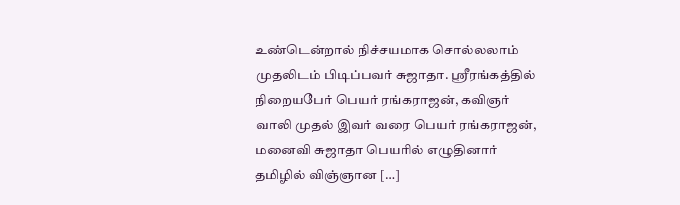உண்டென்றால் நிச்சயமாக சொல்லலாம் முதலிடம் பிடிப்பவர் சுஜாதா. ஸ்ரீரங்கத்தில் நிறையபேர் பெயர் ரங்கராஜன், கவிஞர் வாலி முதல் இவர் வரை பெயர் ரங்கராஜன், மனைவி சுஜாதா பெயரில் எழுதினார் தமிழில் விஞ்ஞான […]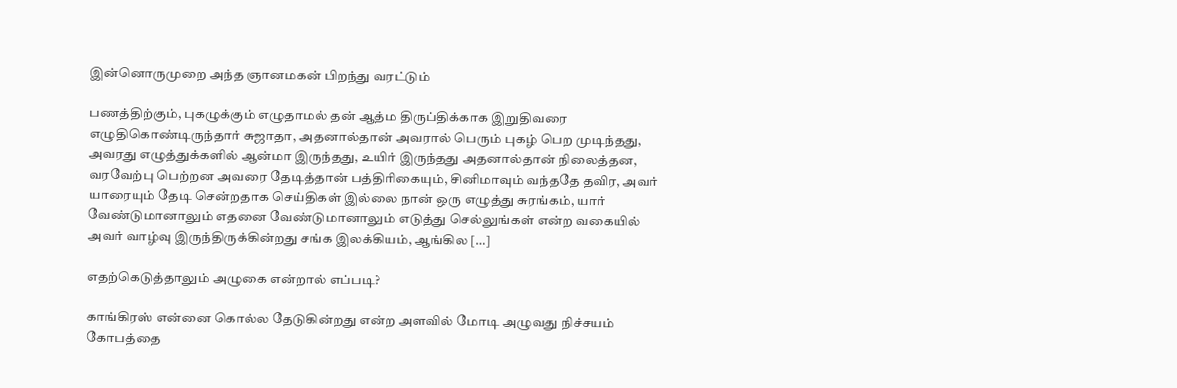இன்னொருமுறை அந்த ஞான‌மகன் பிறந்து வரட்டும்

பணத்திற்கும், புகழுக்கும் எழுதாமல் தன் ஆத்ம திருப்திக்காக இறுதிவரை எழுதிகொண்டிருந்தார் சுஜாதா, அதனால்தான் அவரால் பெரும் புகழ் பெற முடிந்தது, அவரது எழுத்துக்களில் ஆன்மா இருந்தது, உயிர் இருந்தது அதனால்தான் நிலைத்தன, வரவேற்பு பெற்றன‌ அவரை தேடித்தான் பத்திரிகையும், சினிமாவும் வந்ததே தவிர, அவர் யாரையும் தேடி சென்றதாக செய்திகள் இல்லை நான் ஒரு எழுத்து சுரங்கம், யார் வேண்டுமானாலும் எதனை வேண்டுமானாலும் எடுத்து செல்லுங்கள் என்ற வகையில் அவர் வாழ்வு இருந்திருக்கின்றது சங்க இலக்கியம், ஆங்கில […]

எதற்கெடுத்தாலும் அழுகை என்றால் எப்படி?

காங்கிரஸ் என்னை கொல்ல தேடுகின்றது என்ற அளவில் மோடி அழுவது நிச்சயம் கோபத்தை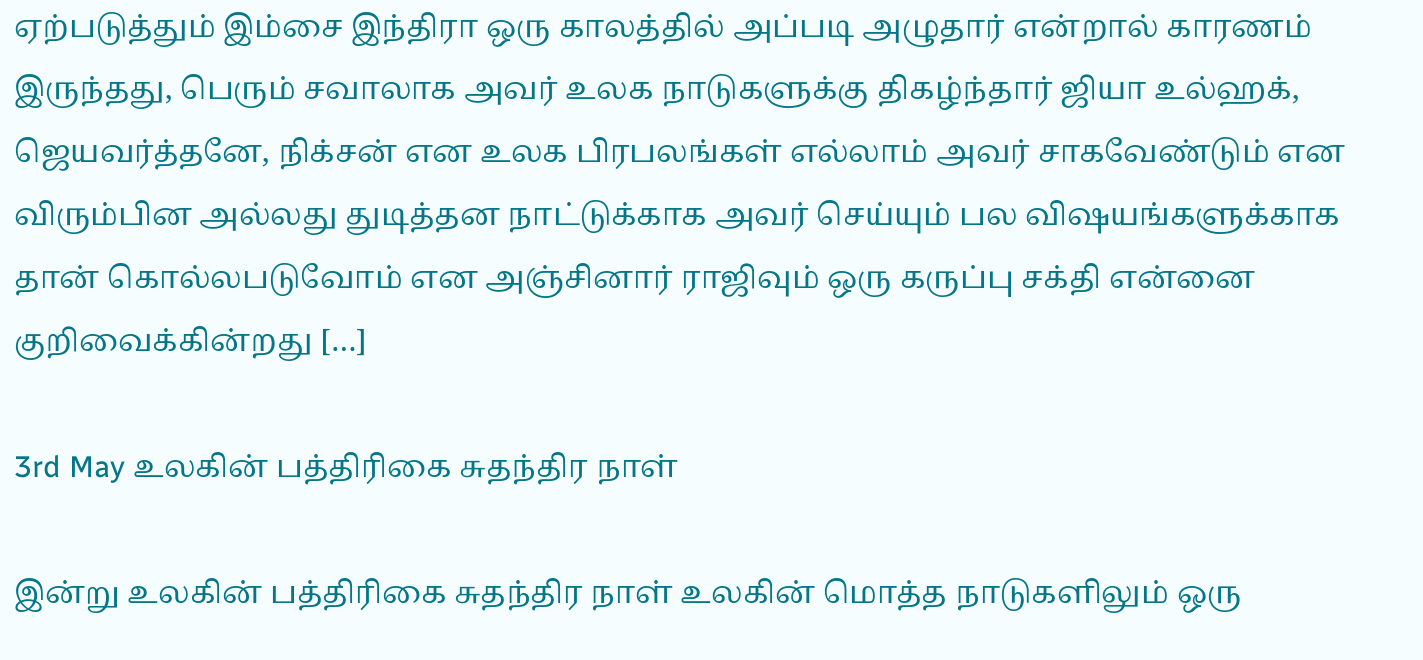ஏற்படுத்தும் இம்சை இந்திரா ஒரு காலத்தில் அப்படி அழுதார் என்றால் காரணம் இருந்தது, பெரும் சவாலாக அவர் உலக நாடுகளுக்கு திகழ்ந்தார் ஜியா உல்ஹக், ஜெயவர்த்தனே, நிக்சன் என உலக பிரபலங்கள் எல்லாம் அவர் சாகவேண்டும் என விரும்பின அல்லது துடித்தன‌ நாட்டுக்காக அவர் செய்யும் பல விஷயங்களுக்காக தான் கொல்லபடுவோம் என அஞ்சினார் ராஜிவும் ஒரு கருப்பு சக்தி என்னை குறிவைக்கின்றது […]

3rd May உலகின் பத்திரிகை சுதந்திர நாள்

இன்று உலகின் பத்திரிகை சுதந்திர நாள் உலகின் மொத்த நாடுகளிலும் ஒரு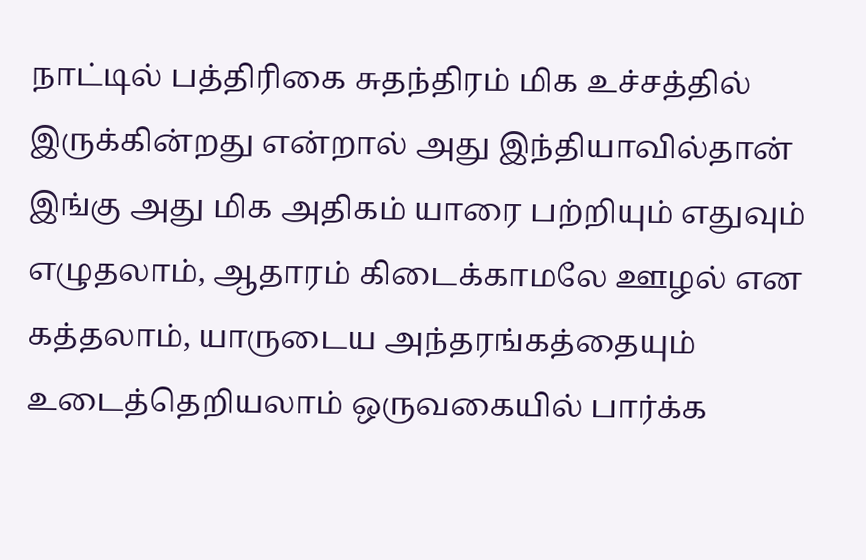நாட்டில் பத்திரிகை சுதந்திரம் மிக உச்சத்தில் இருக்கின்றது என்றால் அது இந்தியாவில்தான் இங்கு அது மிக அதிகம் யாரை பற்றியும் எதுவும் எழுதலாம், ஆதாரம் கிடைக்காமலே ஊழல் என கத்தலாம், யாருடைய அந்தரங்கத்தையும் உடைத்தெறியலாம் ஒருவகையில் பார்க்க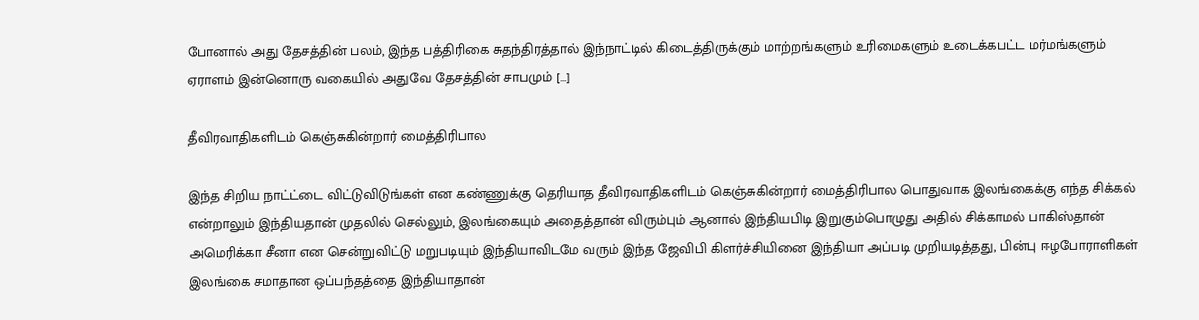போனால் அது தேசத்தின் பலம், இந்த பத்திரிகை சுதந்திரத்தால் இந்நாட்டில் கிடைத்திருக்கும் மாற்றங்களும் உரிமைகளும் உடைக்கபட்ட மர்மங்களும் ஏராளம் இன்னொரு வகையில் அதுவே தேசத்தின் சாபமும் […]

தீவிரவாதிகளிடம் கெஞ்சுகின்றார் மைத்திரிபால‌

இந்த சிறிய நாட்ட்டை விட்டுவிடுங்கள் என கண்ணுக்கு தெரியாத தீவிரவாதிகளிடம் கெஞ்சுகின்றார் மைத்திரிபால‌ பொதுவாக இலங்கைக்கு எந்த சிக்கல் என்றாலும் இந்தியதான் முதலில் செல்லும், இலங்கையும் அதைத்தான் விரும்பும் ஆனால் இந்தியபிடி இறுகும்பொழுது அதில் சிக்காமல் பாகிஸ்தான் அமெரிக்கா சீனா என சென்றுவிட்டு மறுபடியும் இந்தியாவிடமே வரும் இந்த ஜேவிபி கிளர்ச்சியினை இந்தியா அப்படி முறியடித்தது, பின்பு ஈழபோராளிகள் இலங்கை சமாதான ஒப்பந்தத்தை இந்தியாதான்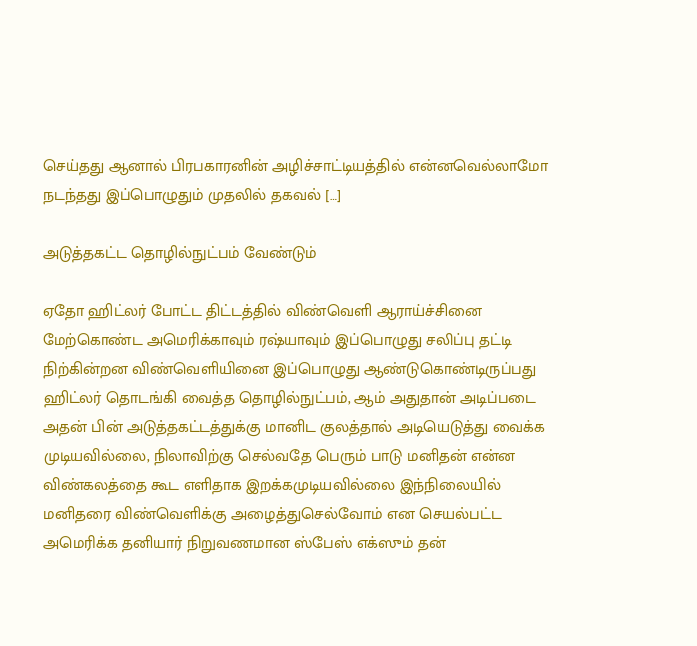செய்தது ஆனால் பிரபகாரனின் அழிச்சாட்டியத்தில் என்னவெல்லாமோ நடந்தது இப்பொழுதும் முதலில் தகவல் […]

அடுத்தகட்ட தொழில்நுட்பம் வேண்டும்

ஏதோ ஹிட்லர் போட்ட திட்டத்தில் விண்வெளி ஆராய்ச்சினை மேற்கொண்ட அமெரிக்காவும் ரஷ்யாவும் இப்பொழுது சலிப்பு தட்டி நிற்கின்றன‌ விண்வெளியினை இப்பொழுது ஆண்டுகொண்டிருப்பது ஹிட்லர் தொடங்கி வைத்த தொழில்நுட்பம், ஆம் அதுதான் அடிப்படை அதன் பின் அடுத்தகட்டத்துக்கு மானிட குலத்தால் அடியெடுத்து வைக்க முடியவில்லை, நிலாவிற்கு செல்வதே பெரும் பாடு மனிதன் என்ன விண்கலத்தை கூட எளிதாக‌ இறக்கமுடியவில்லை இந்நிலையில் மனிதரை விண்வெளிக்கு அழைத்துசெல்வோம் என செயல்பட்ட அமெரிக்க தனியார் நிறுவணமான ஸ்பேஸ் எக்ஸும் தன்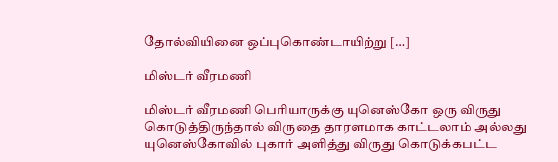தோல்வியினை ஒப்புகொண்டாயிற்று […]

மிஸ்டர் வீரமணி

மிஸ்டர் வீரமணி பெரியாருக்கு யுனெஸ்கோ ஒரு விருது கொடுத்திருந்தால் விருதை தாரளமாக காட்டலாம் அல்லது யுனெஸ்கோவில் புகார் அளித்து விருது கொடுக்கபட்ட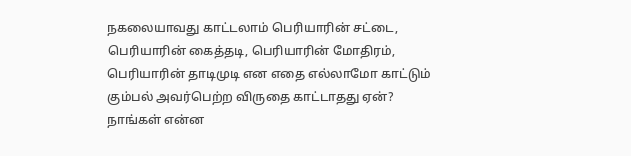நகலையாவது காட்டலாம் பெரியாரின் சட்டை, பெரியாரின் கைத்தடி, பெரியாரின் மோதிரம், பெரியாரின் தாடிமுடி என எதை எல்லாமோ காட்டும் கும்பல் அவர்பெற்ற விருதை காட்டாதது ஏன்? நாங்கள் என்ன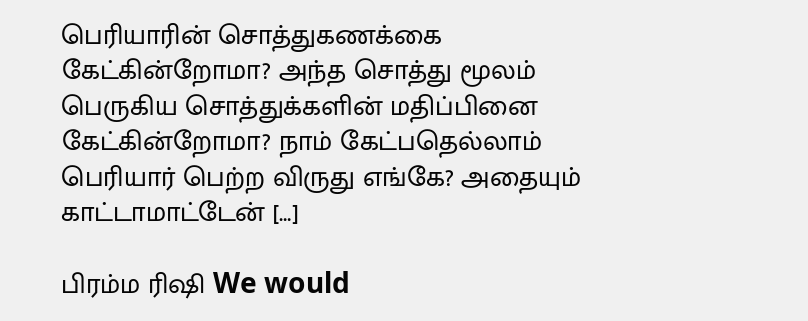பெரியாரின் சொத்துகணக்கை கேட்கின்றோமா? அந்த சொத்து மூலம் பெருகிய சொத்துக்களின் மதிப்பினை கேட்கின்றோமா? நாம் கேட்பதெல்லாம் பெரியார் பெற்ற விருது எங்கே? அதையும் காட்டாமாட்டேன் […]

பிரம்ம ரிஷி We would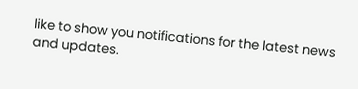like to show you notifications for the latest news and updates.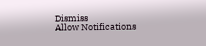Dismiss
Allow Notifications